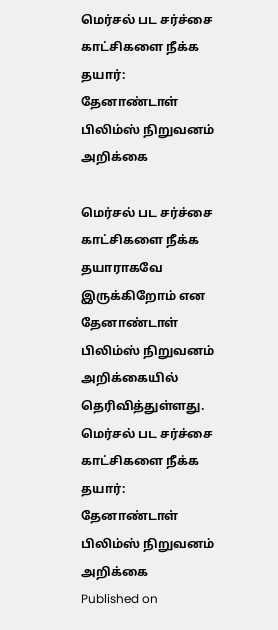மெர்சல் பட சர்ச்சை காட்சிகளை நீக்க தயார்: தேனாண்டாள் பிலிம்ஸ் நிறுவனம் அறிக்கை

மெர்சல் பட சர்ச்சை காட்சிகளை நீக்க தயாராகவே இருக்கிறோம் என தேனாண்டாள் பிலிம்ஸ் நிறுவனம் அறிக்கையில் தெரிவித்துள்ளது.
மெர்சல் பட சர்ச்சை காட்சிகளை நீக்க தயார்: தேனாண்டாள் பிலிம்ஸ் நிறுவனம் அறிக்கை
Published on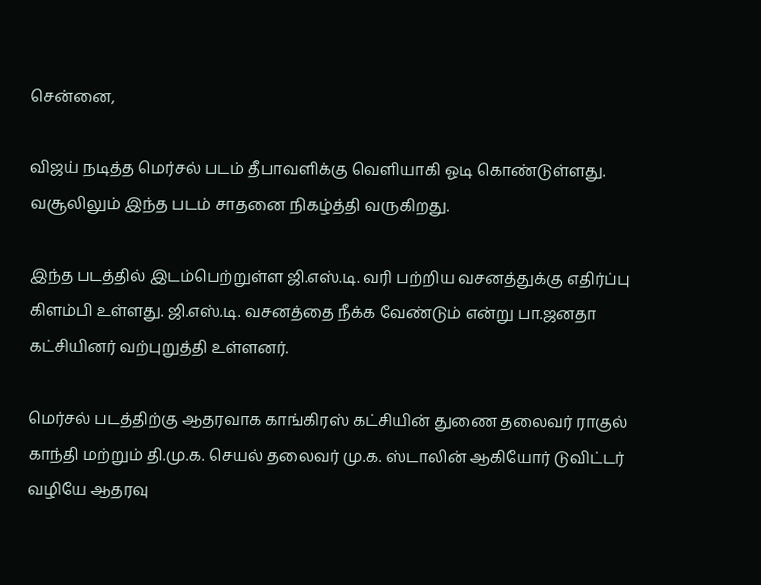சென்னை,

விஜய் நடித்த மெர்சல் படம் தீபாவளிக்கு வெளியாகி ஓடி கொண்டுள்ளது. வசூலிலும் இந்த படம் சாதனை நிகழ்த்தி வருகிறது.

இந்த படத்தில் இடம்பெற்றுள்ள ஜி.எஸ்.டி. வரி பற்றிய வசனத்துக்கு எதிர்ப்பு கிளம்பி உள்ளது. ஜி.எஸ்.டி. வசனத்தை நீக்க வேண்டும் என்று பா.ஜனதா கட்சியினர் வற்புறுத்தி உள்ளனர்.

மெர்சல் படத்திற்கு ஆதரவாக காங்கிரஸ் கட்சியின் துணை தலைவர் ராகுல் காந்தி மற்றும் தி.மு.க. செயல் தலைவர் மு.க. ஸ்டாலின் ஆகியோர் டுவிட்டர் வழியே ஆதரவு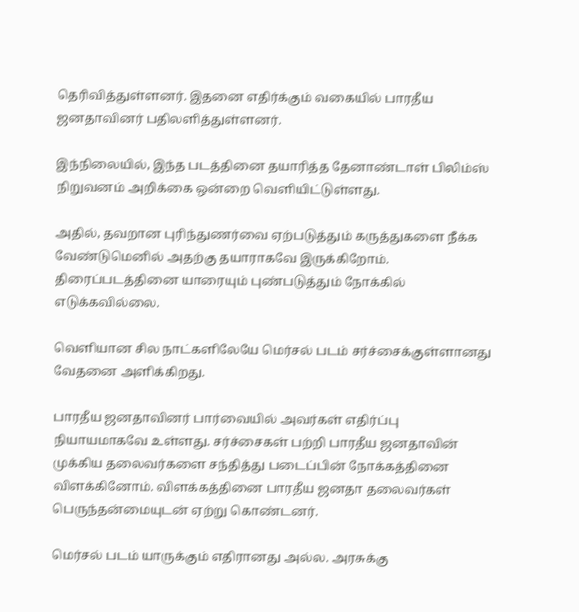தெரிவித்துள்ளனர். இதனை எதிர்க்கும் வகையில் பாரதீய ஜனதாவினர் பதிலளித்துள்ளனர்.

இந்நிலையில், இந்த படத்தினை தயாரித்த தேனாண்டாள் பிலிம்ஸ் நிறுவனம் அறிக்கை ஒன்றை வெளியிட்டுள்ளது.

அதில், தவறான புரிந்துணர்வை ஏற்படுத்தும் கருத்துகளை நீக்க வேண்டுமெனில் அதற்கு தயாராகவே இருக்கிறோம். திரைப்படத்தினை யாரையும் புண்படுத்தும் நோக்கில் எடுக்கவில்லை.

வெளியான சில நாட்களிலேயே மெர்சல் படம் சர்ச்சைக்குள்ளானது வேதனை அளிக்கிறது.

பாரதீய ஜனதாவினர் பார்வையில் அவர்கள் எதிர்ப்பு நியாயமாகவே உள்ளது. சர்ச்சைகள் பற்றி பாரதீய ஜனதாவின் முக்கிய தலைவர்களை சந்தித்து படைப்பின் நோக்கத்தினை விளக்கினோம். விளக்கத்தினை பாரதீய ஜனதா தலைவர்கள் பெருந்தன்மையுடன் ஏற்று கொண்டனர்.

மெர்சல் படம் யாருக்கும் எதிரானது அல்ல. அரசுக்கு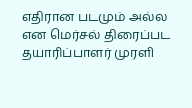எதிரான படமும் அல்ல என மெர்சல் திரைப்பட தயாரிப்பாளர் முரளி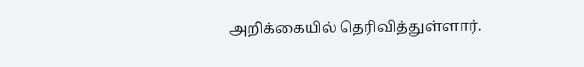அறிக்கையில் தெரிவித்துள்ளார்.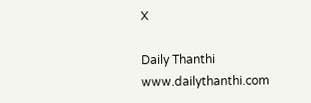X

Daily Thanthi
www.dailythanthi.com